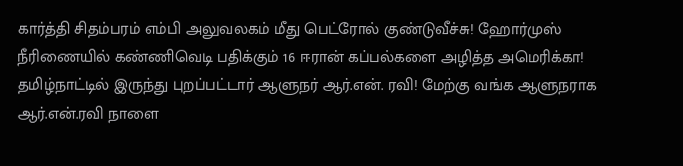கார்த்தி சிதம்பரம் எம்பி அலுவலகம் மீது பெட்ரோல் குண்டுவீச்சு! ஹோர்முஸ் நீரிணையில் கண்ணிவெடி பதிக்கும் 16 ஈரான் கப்பல்களை அழித்த அமெரிக்கா! தமிழ்நாட்டில் இருந்து புறப்பட்டார் ஆளுநர் ஆர்.என். ரவி! மேற்கு வங்க ஆளுநராக ஆர்.என்.ரவி நாளை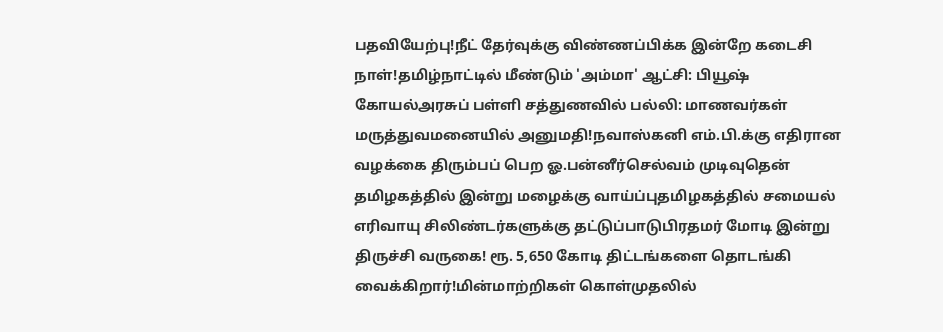பதவியேற்பு!நீட் தேர்வுக்கு விண்ணப்பிக்க இன்றே கடைசி நாள்!தமிழ்நாட்டில் மீண்டும் 'அம்மா' ஆட்சி: பியூஷ் கோயல்அரசுப் பள்ளி சத்துணவில் பல்லி: மாணவர்கள் மருத்துவமனையில் அனுமதி!நவாஸ்கனி எம்.பி.க்கு எதிரான வழக்கை திரும்பப் பெற ஓ.பன்னீர்செல்வம் முடிவுதென் தமிழகத்தில் இன்று மழைக்கு வாய்ப்புதமிழகத்தில் சமையல் எரிவாயு சிலிண்டர்களுக்கு தட்டுப்பாடுபிரதமர் மோடி இன்று திருச்சி வருகை! ரூ. 5,650 கோடி திட்டங்களை தொடங்கி வைக்கிறார்!மின்மாற்றிகள் கொள்முதலில்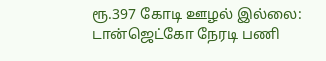ரூ.397 கோடி ஊழல் இல்லை: டான்ஜெட்கோ நேரடி பணி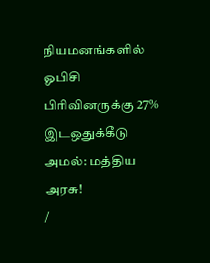நியமனங்களில் ஓபிசி பிரிவினருக்கு 27% இடஒதுக்கீடு அமல்: மத்திய அரசு!
/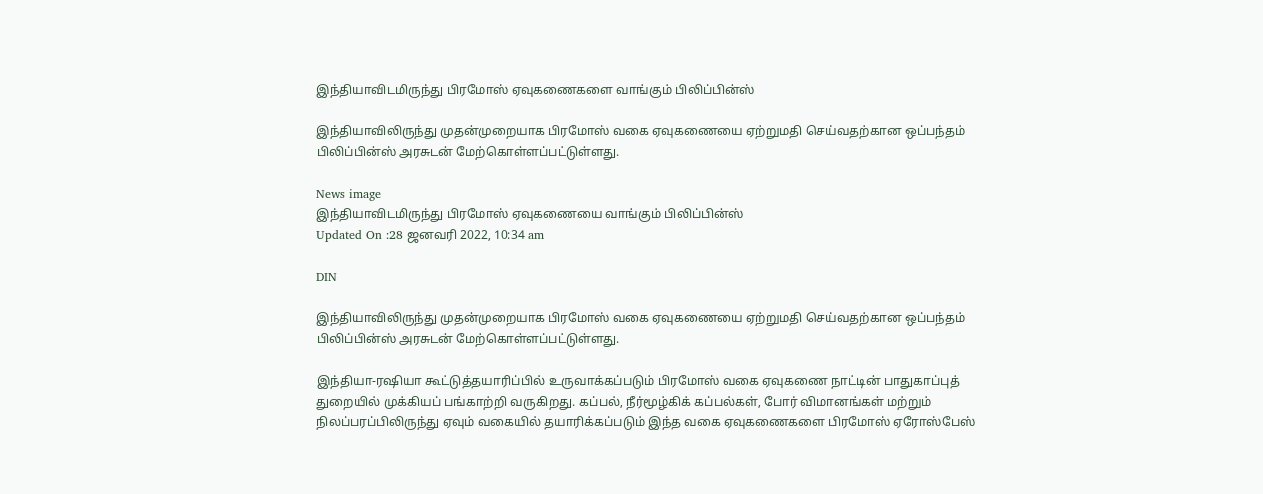இந்தியாவிடமிருந்து பிரமோஸ் ஏவுகணைகளை வாங்கும் பிலிப்பின்ஸ்

இந்தியாவிலிருந்து முதன்முறையாக பிரமோஸ் வகை ஏவுகணையை ஏற்றுமதி செய்வதற்கான ஒப்பந்தம் பிலிப்பின்ஸ் அரசுடன் மேற்கொள்ளப்பட்டுள்ளது.

News image
இந்தியாவிடமிருந்து பிரமோஸ் ஏவுகணையை வாங்கும் பிலிப்பின்ஸ்
Updated On :28 ஜனவரி 2022, 10:34 am

DIN

இந்தியாவிலிருந்து முதன்முறையாக பிரமோஸ் வகை ஏவுகணையை ஏற்றுமதி செய்வதற்கான ஒப்பந்தம் பிலிப்பின்ஸ் அரசுடன் மேற்கொள்ளப்பட்டுள்ளது.

இந்தியா-ரஷியா கூட்டுத்தயாரிப்பில் உருவாக்கப்படும் பிரமோஸ் வகை ஏவுகணை நாட்டின் பாதுகாப்புத் துறையில் முக்கியப் பங்காற்றி வருகிறது. கப்பல், நீர்மூழ்கிக் கப்பல்கள், போர் விமானங்கள் மற்றும் நிலப்பரப்பிலிருந்து ஏவும் வகையில் தயாரிக்கப்படும் இந்த வகை ஏவுகணைகளை பிரமோஸ் ஏரோஸ்பேஸ்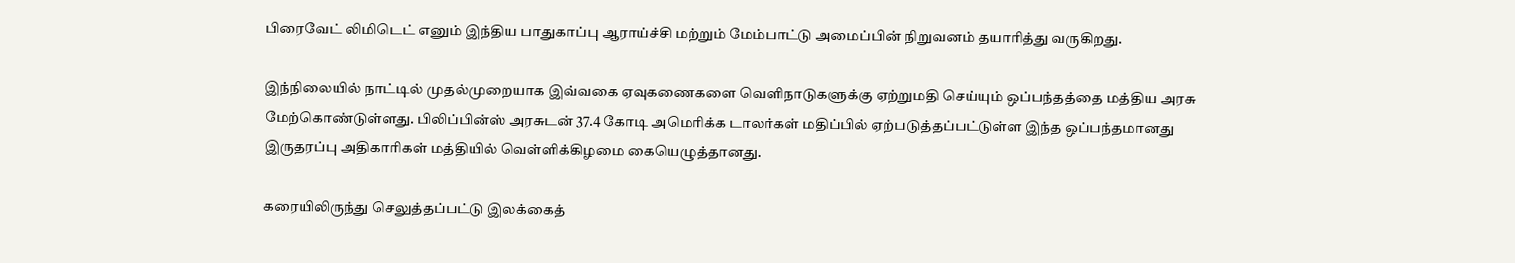பிரைவேட் லிமிடெட் எனும் இந்திய பாதுகாப்பு ஆராய்ச்சி மற்றும் மேம்பாட்டு அமைப்பின் நிறுவனம் தயாரித்து வருகிறது.

இந்நிலையில் நாட்டில் முதல்முறையாக இவ்வகை ஏவுகணைகளை வெளிநாடுகளுக்கு ஏற்றுமதி செய்யும் ஒப்பந்தத்தை மத்திய அரசு மேற்கொண்டுள்ளது. பிலிப்பின்ஸ் அரசுடன் 37.4 கோடி அமெரிக்க டாலர்கள் மதிப்பில் ஏற்படுத்தப்பட்டுள்ள இந்த ஒப்பந்தமானது இருதரப்பு அதிகாரிகள் மத்தியில் வெள்ளிக்கிழமை கையெழுத்தானது.

கரையிலிருந்து செலுத்தப்பட்டு இலக்கைத்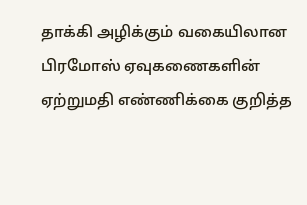தாக்கி அழிக்கும் வகையிலான பிரமோஸ் ஏவுகணைகளின் ஏற்றுமதி எண்ணிக்கை குறித்த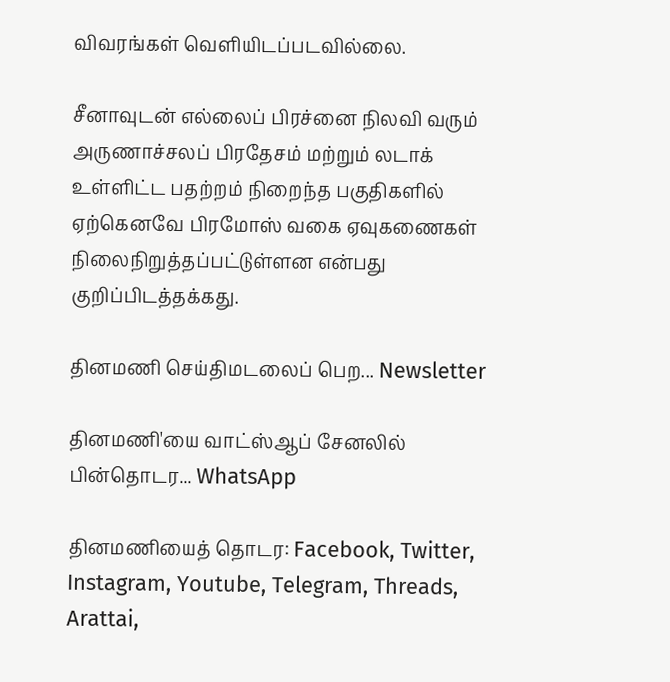விவரங்கள் வெளியிடப்படவில்லை.

சீனாவுடன் எல்லைப் பிரச்னை நிலவி வரும் அருணாச்சலப் பிரதேசம் மற்றும் லடாக் உள்ளிட்ட பதற்றம் நிறைந்த பகுதிகளில் ஏற்கெனவே பிரமோஸ் வகை ஏவுகணைகள் நிலைநிறுத்தப்பட்டுள்ளன என்பது குறிப்பிடத்தக்கது.

தினமணி செய்திமடலைப் பெற... Newsletter

தினமணி'யை வாட்ஸ்ஆப் சேனலில் பின்தொடர... WhatsApp

தினமணியைத் தொடர: Facebook, Twitter, Instagram, Youtube, Telegram, Threads, Arattai,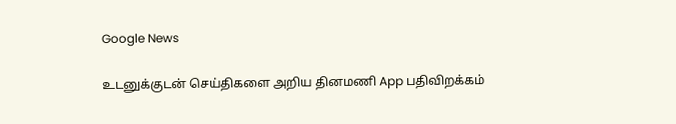Google News

உடனுக்குடன் செய்திகளை அறிய தினமணி App பதிவிறக்கம்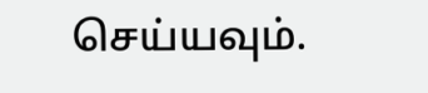செய்யவும்.